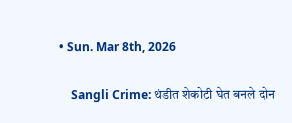• Sun. Mar 8th, 2026

    Sangli Crime: थंडीत शेकोटी घेत बनले दोन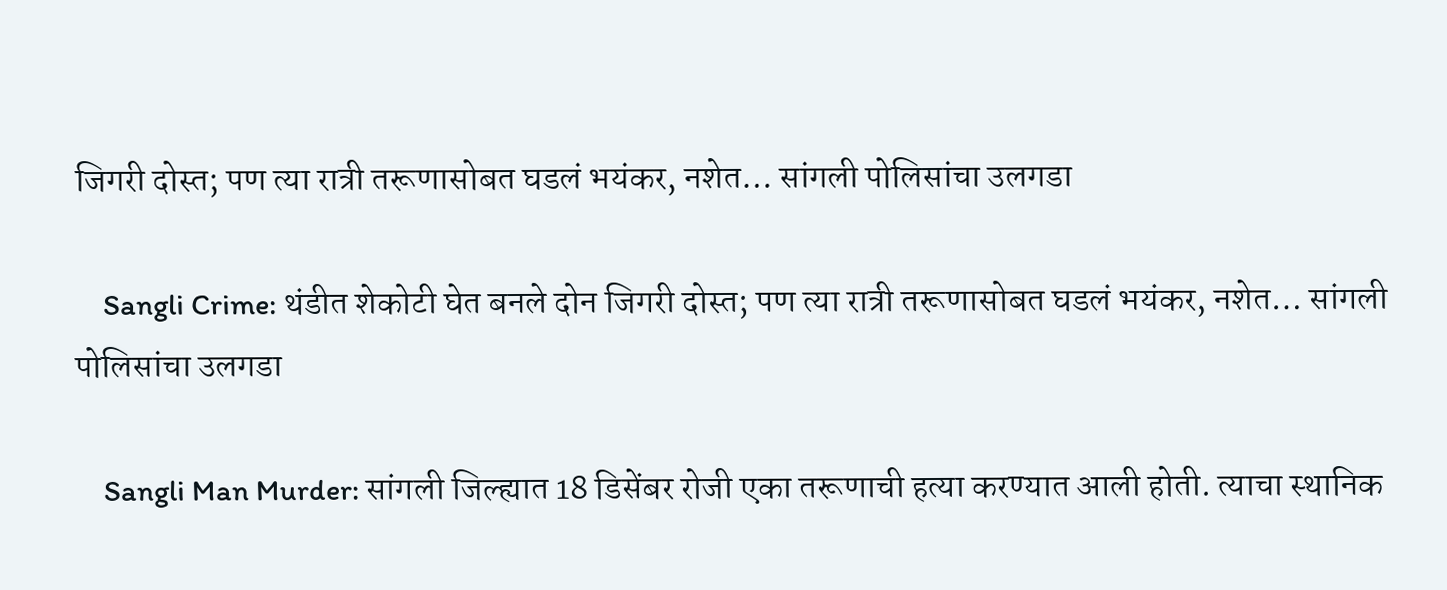जिगरी दोस्त; पण त्या रात्री तरूणासोबत घडलं भयंकर, नशेत… सांगली पोलिसांचा उलगडा

    Sangli Crime: थंडीत शेकोटी घेत बनले दोन जिगरी दोस्त; पण त्या रात्री तरूणासोबत घडलं भयंकर, नशेत… सांगली पोलिसांचा उलगडा

    Sangli Man Murder: सांगली जिल्ह्यात 18 डिसेंबर रोजी एका तरूणाची हत्या करण्यात आली होती. त्याचा स्थानिक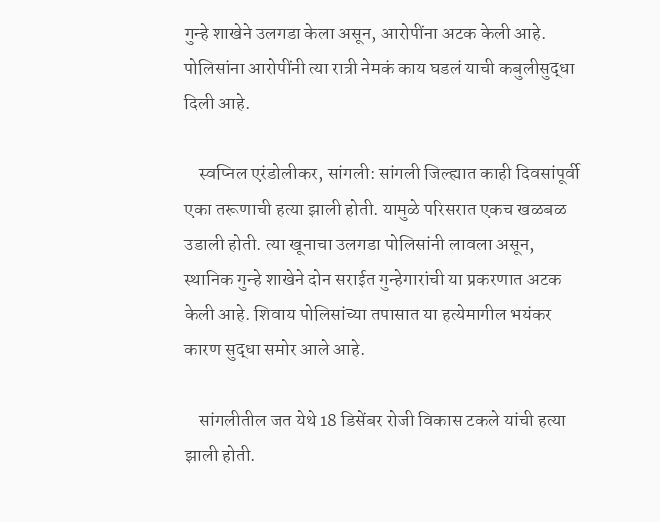गुन्हे शाखेने उलगडा केला असून, आरोपींना अटक केली आहे. पोलिसांना आरोपींनी त्या रात्री नेमकं काय घडलं याची कबुलीसुद्धा दिली आहे.

    स्वप्निल एरंडोलीकर, सांगली: सांगली जिल्ह्यात काही दिवसांपूर्वी एका तरूणाची हत्या झाली होती. यामुळे परिसरात एकच खळबळ उडाली होती. त्या खूनाचा उलगडा पोलिसांनी लावला असून, स्थानिक गुन्हे शाखेने दोन सराईत गुन्हेगारांची या प्रकरणात अटक केली आहे. शिवाय पोलिसांच्या तपासात या हत्येमागील भयंकर कारण सुद्धा समोर आले आहे.

    सांगलीतील जत येथे 18 डिसेंबर रोजी विकास टकले यांची हत्या झाली होती.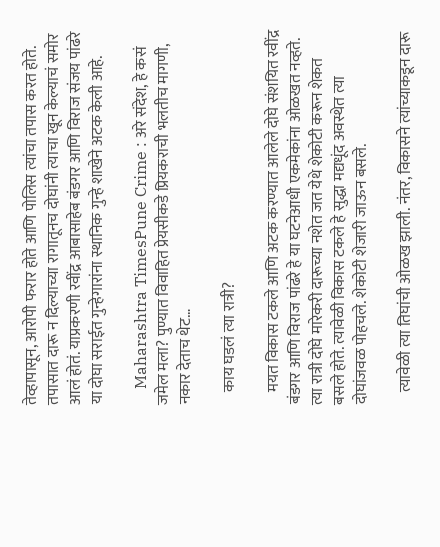तेव्हापासून, आरोपी फरार होते आणि पोलिस त्यांचा तपास करत होते. तपासात दारू न दिल्याच्या रागातूनच दोघांनी त्याचा खून केल्याचं समोर आलं होतं. याप्रकरणी रवींद्र आबासाहेब बंडगर आणि विराज संजय पांढरे या दोघा सराईत गुन्हेगारांना स्थानिक गुन्हे शाखेने अटक केली आहे.

    Maharashtra TimesPune Crime : अरे संदेश, हे कसं जमेल मला? पुण्यात विवाहित प्रेयसीकडे प्रियकराची भलतीच मागणी, नकार देताच थेट…

    काय घडलं त्या रात्री?

    मयत विकास टकले आणि अटक करण्यात आलेले दोघे संशयित रवींद्र बंडगर आणि विराज पांढरे हे या घटनेआधी एकमेकांना ओळखत नव्हते. त्या रात्री दोघे मारेकरी दारूच्या नशेत जत येथे शेकोटी करून शेकत बसले होते. त्यावेळी विकास टकले हे सुद्धा मद्यधूंद अवस्थेत त्या दोघांजवळ पोहचले. शेकोटी शेजारी जाऊन बसले.

    त्यावेळी त्या तिघांची ओळख झाली. नंतर, विकासने त्यांच्याकडून दारू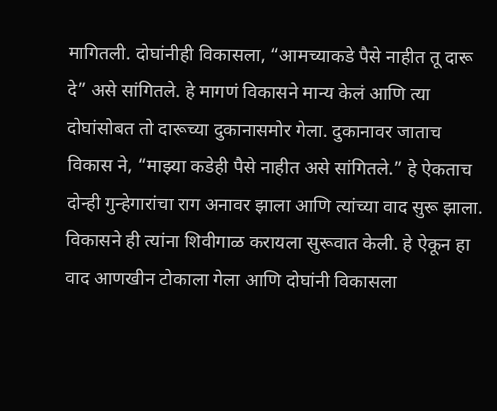मागितली. दोघांनीही विकासला, “आमच्याकडे पैसे नाहीत तू दारू दे” असे सांगितले. हे मागणं विकासने मान्य केलं आणि त्या दोघांसोबत तो दारूच्या दुकानासमोर गेला. दुकानावर जाताच विकास ने, “माझ्या कडेही पैसे नाहीत असे सांगितले.” हे ऐकताच दोन्ही गुन्हेगारांचा राग अनावर झाला आणि त्यांच्या वाद सुरू झाला. विकासने ही त्यांना शिवीगाळ करायला सुरूवात केली. हे ऐकून हा वाद आणखीन टोकाला गेला आणि दोघांनी विकासला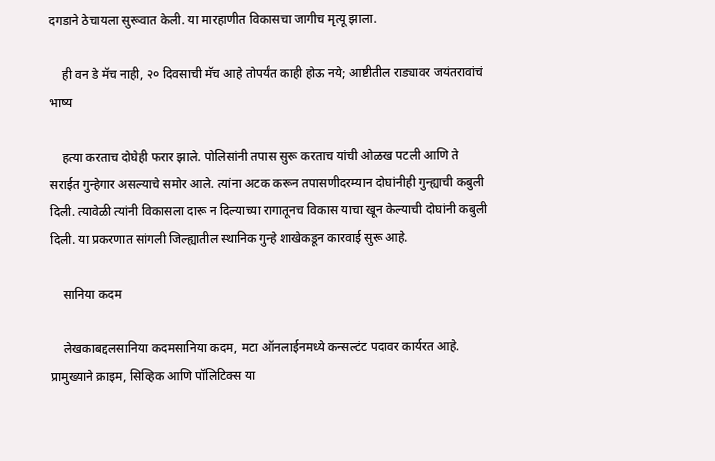दगडाने ठेचायला सुरूवात केली. या मारहाणीत विकासचा जागीच मृत्यू झाला.

    ही वन डे मॅच नाही, २० दिवसाची मॅच आहे तोपर्यंत काही होऊ नये; आष्टीतील राड्यावर जयंतरावांचं भाष्य

    हत्या करताच दोघेही फरार झाले. पोलिसांनी तपास सुरू करताच यांची ओळख पटली आणि ते सराईत गुन्हेगार असल्याचे समोर आले. त्यांना अटक करून तपासणीदरम्यान दोघांनीही गुन्ह्याची कबुली दिली. त्यावेळी त्यांनी विकासला दारू न दिल्याच्या रागातूनच विकास याचा खून केल्याची दोघांनी कबुली दिली. या प्रकरणात सांगली जिल्ह्यातील स्थानिक गुन्हे शाखेकडून कारवाई सुरू आहे.

    सानिया कदम

    लेखकाबद्दलसानिया कदमसानिया कदम, मटा ऑनलाईनमध्ये कन्सल्टंट पदावर कार्यरत आहे. प्रामुख्याने क्राइम, सिव्हिक आणि पॉलिटिक्स या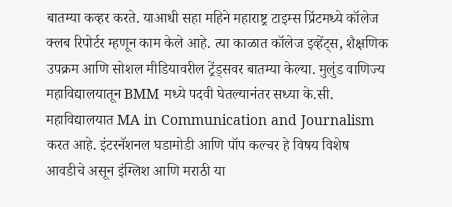बातम्या कव्हर करते. याआधी सहा महिने महाराष्ट्र टाइम्स प्रिंटमध्ये कॉलेज क्लब रिपोर्टर म्हणून काम केले आहे. त्या काळात कॉलेज इव्हेंट्स, शैक्षणिक उपक्रम आणि सोशल मीडियावरील ट्रेंड्सवर बातम्या केल्या. मुलुंड वाणिज्य महाविद्यालयातून BMM मध्ये पदवी घेतल्यानंतर सध्या के.सी. महाविद्यालयात MA in Communication and Journalism करत आहे. इंटरनॅशनल घडामोडी आणि पॉप कल्चर हे विषय विशेष आवडीचे असून इंग्लिश आणि मराठी या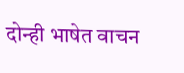दोन्ही भाषेत वाचन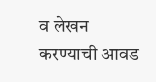व लेखन करण्याची आवड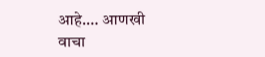आहे.… आणखी वाचा